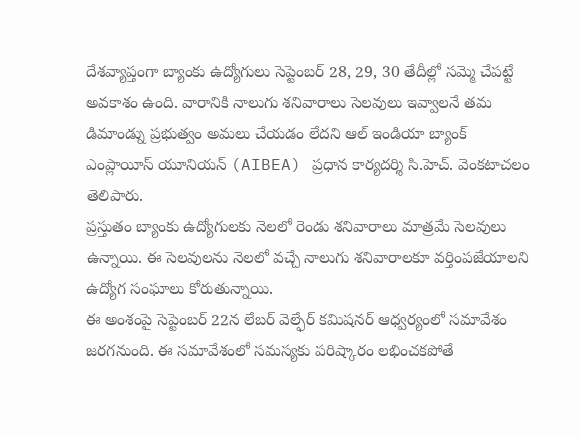దేశవ్యాప్తంగా బ్యాంకు ఉద్యోగులు సెప్టెంబర్ 28, 29, 30 తేదీల్లో సమ్మె చేపట్టే అవకాశం ఉంది. వారానికి నాలుగు శనివారాలు సెలవులు ఇవ్వాలనే తమ డిమాండ్ను ప్రభుత్వం అమలు చేయడం లేదని ఆల్ ఇండియా బ్యాంక్ ఎంప్లాయీస్ యూనియన్ (AIBEA) ప్రధాన కార్యదర్శి సి.హెచ్. వెంకటాచలం తెలిపారు.
ప్రస్తుతం బ్యాంకు ఉద్యోగులకు నెలలో రెండు శనివారాలు మాత్రమే సెలవులు ఉన్నాయి. ఈ సెలవులను నెలలో వచ్చే నాలుగు శనివారాలకూ వర్తింపజేయాలని ఉద్యోగ సంఘాలు కోరుతున్నాయి.
ఈ అంశంపై సెప్టెంబర్ 22న లేబర్ వెల్ఫేర్ కమిషనర్ ఆధ్వర్యంలో సమావేశం జరగనుంది. ఈ సమావేశంలో సమస్యకు పరిష్కారం లభించకపోతే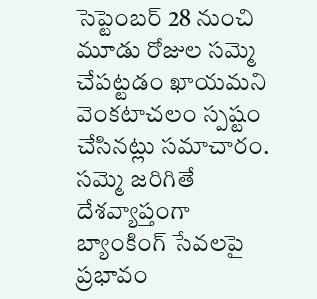సెప్టెంబర్ 28 నుంచి మూడు రోజుల సమ్మె చేపట్టడం ఖాయమని వెంకటాచలం స్పష్టం చేసినట్లు సమాచారం.
సమ్మె జరిగితే దేశవ్యాప్తంగా బ్యాంకింగ్ సేవలపై ప్రభావం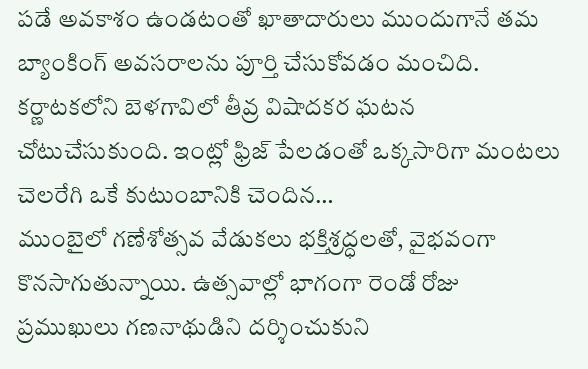పడే అవకాశం ఉండటంతో ఖాతాదారులు ముందుగానే తమ బ్యాంకింగ్ అవసరాలను పూర్తి చేసుకోవడం మంచిది.
కర్ణాటకలోని బెళగావిలో తీవ్ర విషాదకర ఘటన చోటుచేసుకుంది. ఇంట్లో ఫ్రిజ్ పేలడంతో ఒక్కసారిగా మంటలు చెలరేగి ఒకే కుటుంబానికి చెందిన…
ముంబైలో గణేశోత్సవ వేడుకలు భక్తిశ్రద్ధలతో, వైభవంగా కొనసాగుతున్నాయి. ఉత్సవాల్లో భాగంగా రెండో రోజు ప్రముఖులు గణనాథుడిని దర్శించుకుని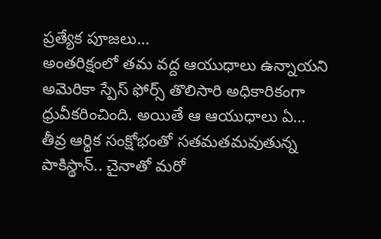ప్రత్యేక పూజలు…
అంతరిక్షంలో తమ వద్ద ఆయుధాలు ఉన్నాయని అమెరికా స్పేస్ ఫోర్స్ తొలిసారి అధికారికంగా ధ్రువీకరించింది. అయితే ఆ ఆయుధాలు ఏ…
తీవ్ర ఆర్థిక సంక్షోభంతో సతమతమవుతున్న పాకిస్థాన్.. చైనాతో మరో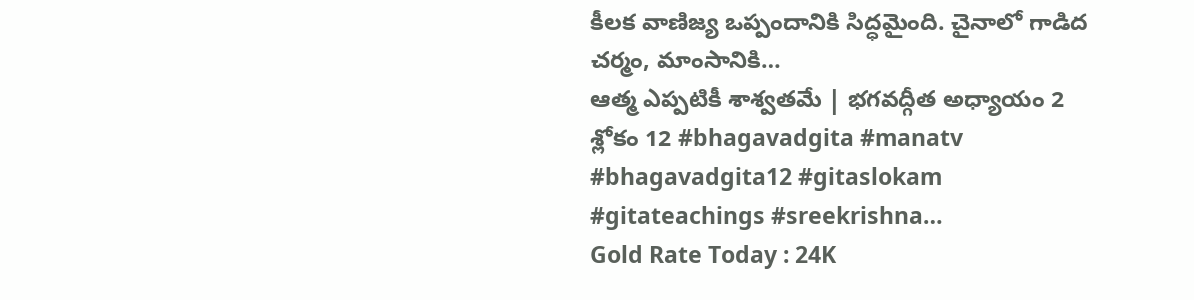కీలక వాణిజ్య ఒప్పందానికి సిద్ధమైంది. చైనాలో గాడిద చర్మం, మాంసానికి…
ఆత్మ ఎప్పటికీ శాశ్వతమే | భగవద్గీత అధ్యాయం 2 శ్లోకం 12 #bhagavadgita #manatv #bhagavadgita12 #gitaslokam #gitateachings #sreekrishna…
Gold Rate Today : 24K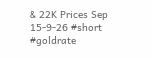& 22K Prices Sep 15-9-26 #short #goldrate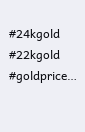#24kgold #22kgold #goldprice…